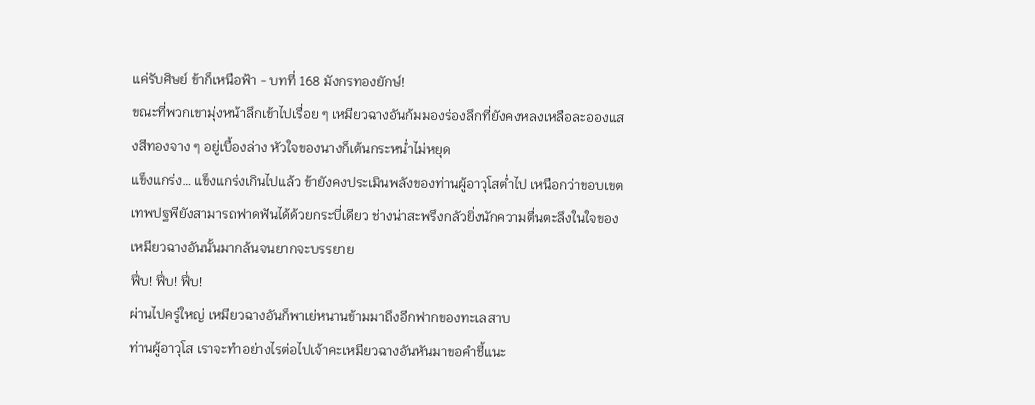แค่รับศิษย์ ข้าก็เหนือฟ้า - บทที่ 168 มังกรทองยักษ์!
ขณะที่พวกเขามุ่งหน้าลึกเข้าไปเรื่อย ๆ เหมียวฉางอันก้มมองร่องลึกที่ยังคงหลงเหลือละอองแสงสีทองจาง ๆ อยู่เบื้องล่าง หัวใจของนางก็เต้นกระหน่ำไม่หยุด
แข็งแกร่ง… แข็งแกร่งเกินไปแล้ว ข้ายังคงประเมินพลังของท่านผู้อาวุโสต่ำไป เหนือกว่าขอบเขตเทพปฐพียังสามารถฟาดฟันได้ด้วยกระบี่เดียว ช่างน่าสะพรึงกลัวยิ่งนักความตื่นตะลึงในใจของเหมียวฉางอันนั้นมากล้นจนยากจะบรรยาย
ฟึ่บ! ฟึ่บ! ฟึ่บ!
ผ่านไปครู่ใหญ่ เหมียวฉางอันก็พาเย่หนานข้ามมาถึงอีกฟากของทะเลสาบ
ท่านผู้อาวุโส เราจะทำอย่างไรต่อไปเจ้าคะเหมียวฉางอันหันมาขอคำชี้แนะ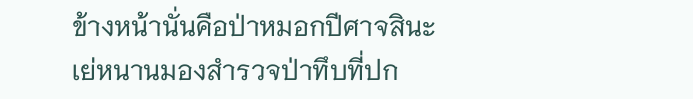ข้างหน้านั่นคือป่าหมอกปีศาจสินะเย่หนานมองสำรวจป่าทึบที่ปก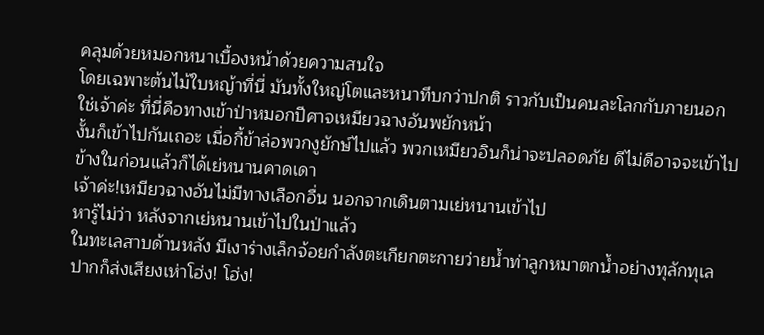คลุมด้วยหมอกหนาเบื้องหน้าด้วยความสนใจ
โดยเฉพาะต้นไม้ใบหญ้าที่นี่ มันทั้งใหญ่โตและหนาทึบกว่าปกติ ราวกับเป็นคนละโลกกับภายนอก
ใช่เจ้าค่ะ ที่นี่คือทางเข้าป่าหมอกปีศาจเหมียวฉางอันพยักหน้า
งั้นก็เข้าไปกันเถอะ เมื่อกี้ข้าล่อพวกงูยักษ์ไปแล้ว พวกเหมียวอินก็น่าจะปลอดภัย ดีไม่ดีอาจจะเข้าไปข้างในก่อนแล้วก็ได้เย่หนานคาดเดา
เจ้าค่ะ!เหมียวฉางอันไม่มีทางเลือกอื่น นอกจากเดินตามเย่หนานเข้าไป
หารู้ไม่ว่า หลังจากเย่หนานเข้าไปในป่าแล้ว
ในทะเลสาบด้านหลัง มีเงาร่างเล็กจ้อยกำลังตะเกียกตะกายว่ายน้ำท่าลูกหมาตกน้ำอย่างทุลักทุเล
ปากก็ส่งเสียงเห่าโฮ่ง! โฮ่ง!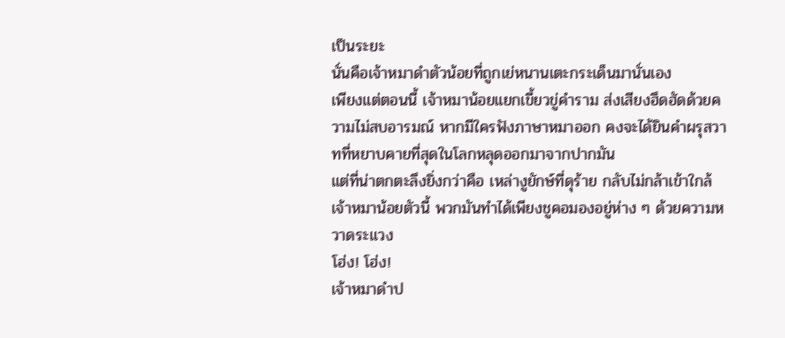เป็นระยะ
นั่นคือเจ้าหมาดำตัวน้อยที่ถูกเย่หนานเตะกระเด็นมานั่นเอง
เพียงแต่ตอนนี้ เจ้าหมาน้อยแยกเขี้ยวขู่คำราม ส่งเสียงฮึดฮัดด้วยความไม่สบอารมณ์ หากมีใครฟังภาษาหมาออก คงจะได้ยินคำผรุสวาทที่หยาบคายที่สุดในโลกหลุดออกมาจากปากมัน
แต่ที่น่าตกตะลึงยิ่งกว่าคือ เหล่างูยักษ์ที่ดุร้าย กลับไม่กล้าเข้าใกล้เจ้าหมาน้อยตัวนี้ พวกมันทำได้เพียงชูคอมองอยู่ห่าง ๆ ด้วยความหวาดระแวง
โฮ่ง! โฮ่ง!
เจ้าหมาดำป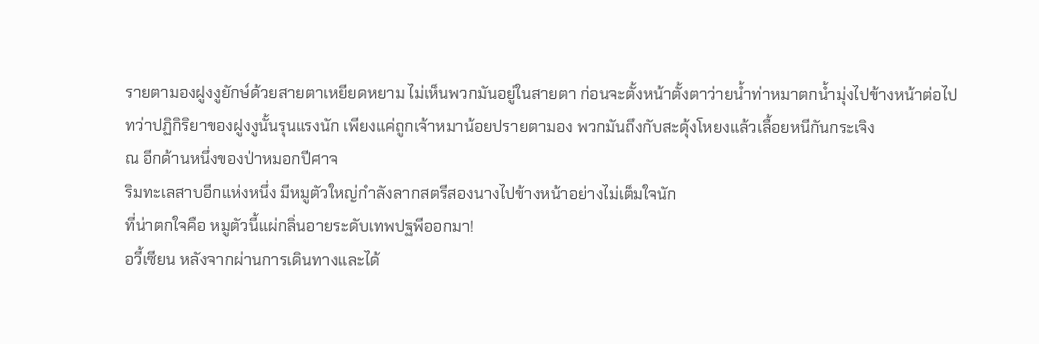รายตามองฝูงงูยักษ์ด้วยสายตาเหยียดหยาม ไม่เห็นพวกมันอยู่ในสายตา ก่อนจะตั้งหน้าตั้งตาว่ายน้ำท่าหมาตกน้ำมุ่งไปข้างหน้าต่อไป
ทว่าปฏิกิริยาของฝูงงูนั้นรุนแรงนัก เพียงแค่ถูกเจ้าหมาน้อยปรายตามอง พวกมันถึงกับสะดุ้งโหยงแล้วเลื้อยหนีกันกระเจิง
ณ อีกด้านหนึ่งของป่าหมอกปีศาจ
ริมทะเลสาบอีกแห่งหนึ่ง มีหมูตัวใหญ่กำลังลากสตรีสองนางไปข้างหน้าอย่างไม่เต็มใจนัก
ที่น่าตกใจคือ หมูตัวนี้แผ่กลิ่นอายระดับเทพปฐพีออกมา!
อวี้เซียน หลังจากผ่านการเดินทางและได้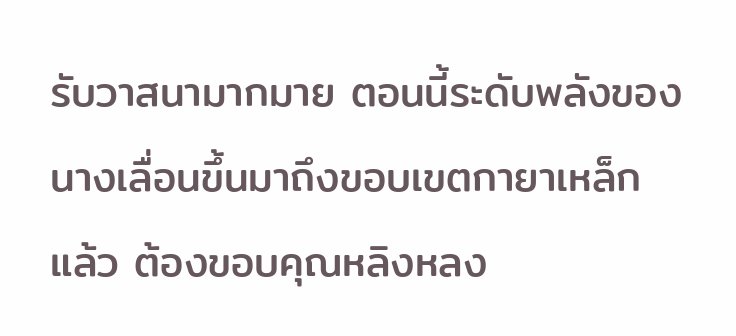รับวาสนามากมาย ตอนนี้ระดับพลังของนางเลื่อนขึ้นมาถึงขอบเขตกายาเหล็กแล้ว ต้องขอบคุณหลิงหลง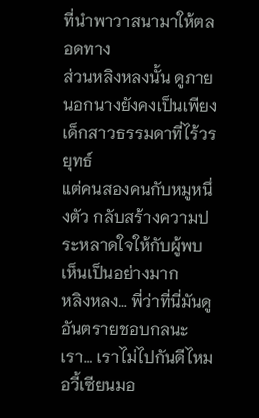ที่นำพาวาสนามาให้ตลอดทาง
ส่วนหลิงหลงนั้น ดูภายนอกนางยังคงเป็นเพียงเด็กสาวธรรมดาที่ไร้วรยุทธ์
แต่คนสองคนกับหมูหนึ่งตัว กลับสร้างความประหลาดใจให้กับผู้พบเห็นเป็นอย่างมาก
หลิงหลง… พี่ว่าที่นี่มันดูอันตรายชอบกลนะ เรา… เราไม่ไปกันดีไหมอวี้เซียนมอ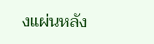งแผ่นหลัง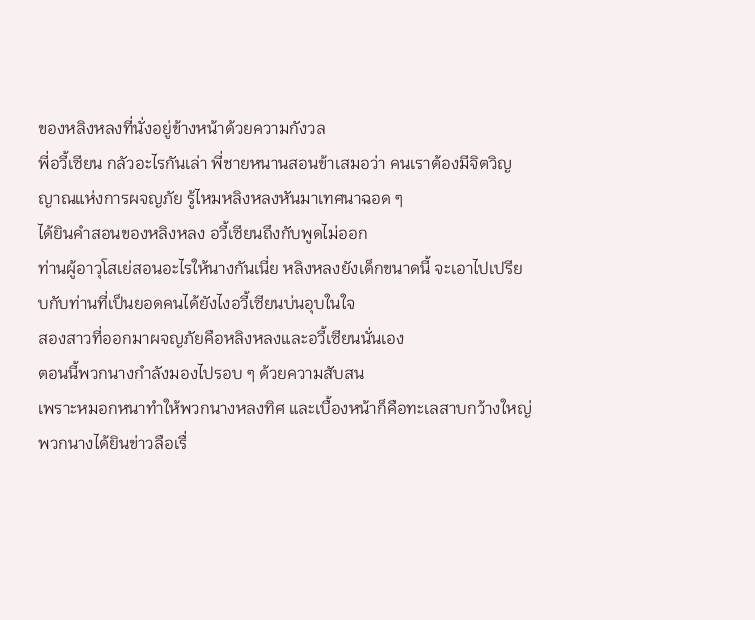ของหลิงหลงที่นั่งอยู่ข้างหน้าด้วยความกังวล
พี่อวี้เซียน กลัวอะไรกันเล่า พี่ชายหนานสอนข้าเสมอว่า คนเราต้องมีจิตวิญญาณแห่งการผจญภัย รู้ไหมหลิงหลงหันมาเทศนาฉอด ๆ
ได้ยินคำสอนของหลิงหลง อวี้เซียนถึงกับพูดไม่ออก
ท่านผู้อาวุโสเย่สอนอะไรให้นางกันเนี่ย หลิงหลงยังเด็กขนาดนี้ จะเอาไปเปรียบกับท่านที่เป็นยอดคนได้ยังไงอวี้เซียนบ่นอุบในใจ
สองสาวที่ออกมาผจญภัยคือหลิงหลงและอวี้เซียนนั่นเอง
ตอนนี้พวกนางกำลังมองไปรอบ ๆ ด้วยความสับสน
เพราะหมอกหนาทำให้พวกนางหลงทิศ และเบื้องหน้าก็คือทะเลสาบกว้างใหญ่
พวกนางได้ยินข่าวลือเรื่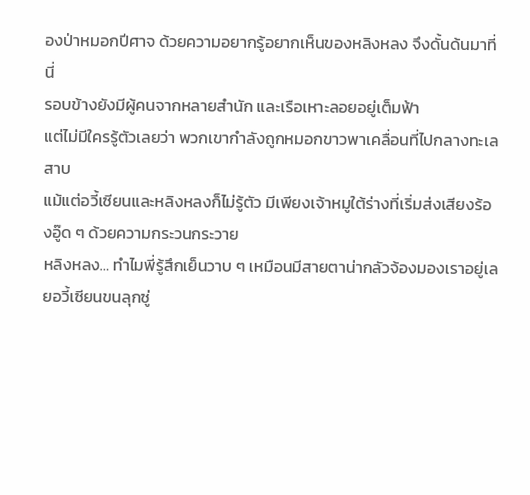องป่าหมอกปีศาจ ด้วยความอยากรู้อยากเห็นของหลิงหลง จึงดั้นด้นมาที่นี่
รอบข้างยังมีผู้คนจากหลายสำนัก และเรือเหาะลอยอยู่เต็มฟ้า
แต่ไม่มีใครรู้ตัวเลยว่า พวกเขากำลังถูกหมอกขาวพาเคลื่อนที่ไปกลางทะเลสาบ
แม้แต่อวี้เซียนและหลิงหลงก็ไม่รู้ตัว มีเพียงเจ้าหมูใต้ร่างที่เริ่มส่งเสียงร้องอู๊ด ๆ ด้วยความกระวนกระวาย
หลิงหลง… ทำไมพี่รู้สึกเย็นวาบ ๆ เหมือนมีสายตาน่ากลัวจ้องมองเราอยู่เลยอวี้เซียนขนลุกซู่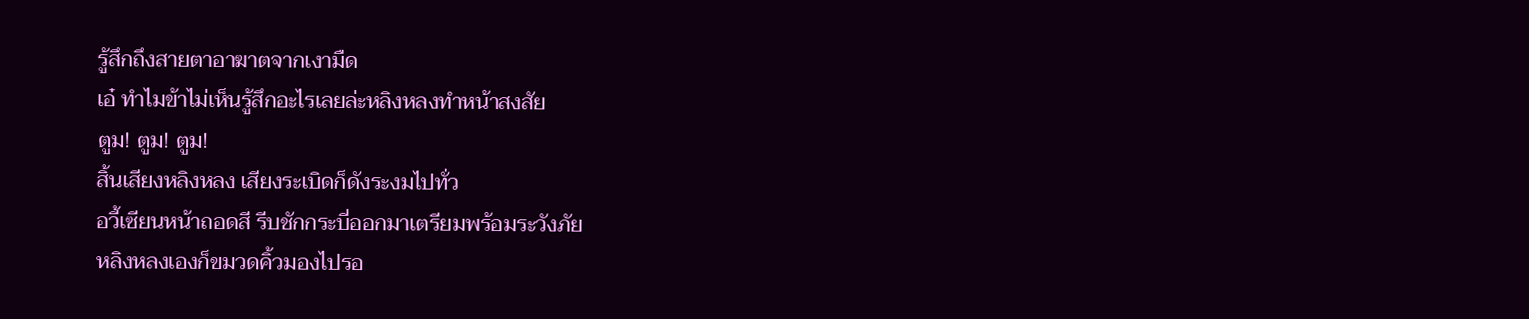รู้สึกถึงสายตาอาฆาตจากเงามืด
เอ๋ ทำไมข้าไม่เห็นรู้สึกอะไรเลยล่ะหลิงหลงทำหน้าสงสัย
ตูม! ตูม! ตูม!
สิ้นเสียงหลิงหลง เสียงระเบิดก็ดังระงมไปทั่ว
อวี้เซียนหน้าถอดสี รีบชักกระบี่ออกมาเตรียมพร้อมระวังภัย
หลิงหลงเองก็ขมวดคิ้วมองไปรอ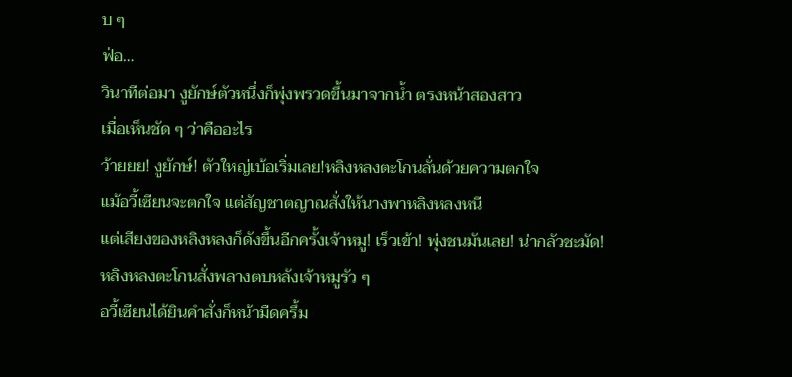บ ๆ
ฟ่อ…
วินาทีต่อมา งูยักษ์ตัวหนึ่งก็พุ่งพรวดขึ้นมาจากน้ำ ตรงหน้าสองสาว
เมื่อเห็นชัด ๆ ว่าคืออะไร
ว้ายยย! งูยักษ์! ตัวใหญ่เบ้อเริ่มเลย!หลิงหลงตะโกนลั่นด้วยความตกใจ
แม้อวี้เซียนจะตกใจ แต่สัญชาตญาณสั่งให้นางพาหลิงหลงหนี
แต่เสียงของหลิงหลงก็ดังขึ้นอีกครั้งเจ้าหมู! เร็วเข้า! พุ่งชนมันเลย! น่ากลัวชะมัด!
หลิงหลงตะโกนสั่งพลางตบหลังเจ้าหมูรัว ๆ
อวี้เซียนได้ยินคำสั่งก็หน้ามืดครึ้ม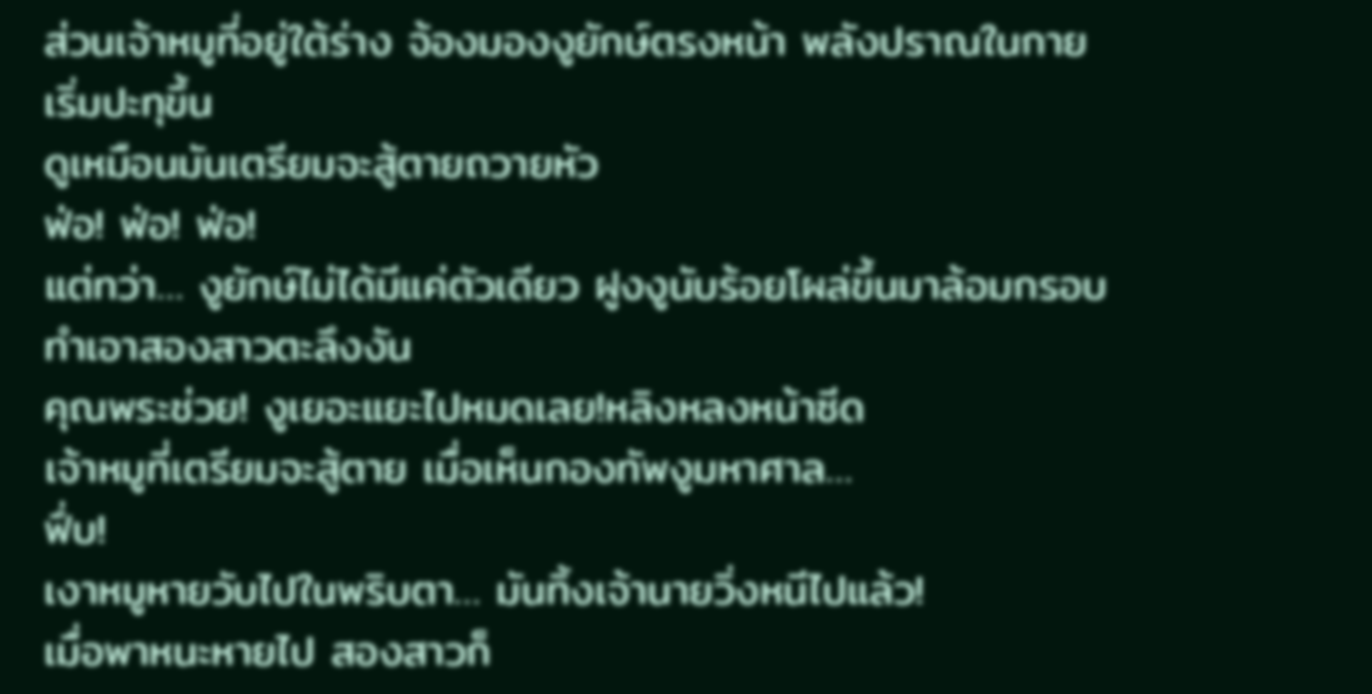ส่วนเจ้าหมูที่อยู่ใต้ร่าง จ้องมองงูยักษ์ตรงหน้า พลังปราณในกายเริ่มปะทุขึ้น
ดูเหมือนมันเตรียมจะสู้ตายถวายหัว
ฟ่อ! ฟ่อ! ฟ่อ!
แต่ทว่า… งูยักษ์ไม่ได้มีแค่ตัวเดียว ฝูงงูนับร้อยโผล่ขึ้นมาล้อมกรอบ ทำเอาสองสาวตะลึงงัน
คุณพระช่วย! งูเยอะแยะไปหมดเลย!หลิงหลงหน้าซีด
เจ้าหมูที่เตรียมจะสู้ตาย เมื่อเห็นกองทัพงูมหาศาล…
ฟึ่บ!
เงาหมูหายวับไปในพริบตา… มันทิ้งเจ้านายวิ่งหนีไปแล้ว!
เมื่อพาหนะหายไป สองสาวก็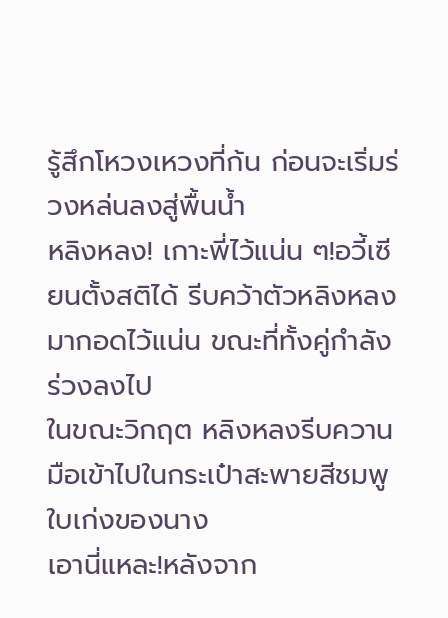รู้สึกโหวงเหวงที่ก้น ก่อนจะเริ่มร่วงหล่นลงสู่พื้นน้ำ
หลิงหลง! เกาะพี่ไว้แน่น ๆ!อวี้เซียนตั้งสติได้ รีบคว้าตัวหลิงหลงมากอดไว้แน่น ขณะที่ทั้งคู่กำลังร่วงลงไป
ในขณะวิกฤต หลิงหลงรีบควานมือเข้าไปในกระเป๋าสะพายสีชมพูใบเก่งของนาง
เอานี่แหละ!หลังจาก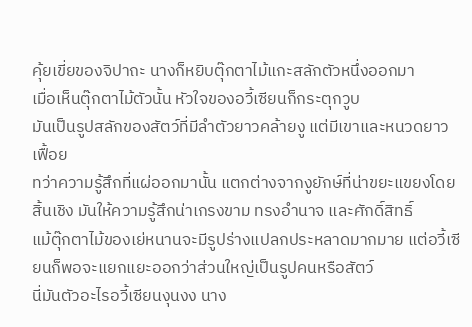คุ้ยเขี่ยของจิปาถะ นางก็หยิบตุ๊กตาไม้แกะสลักตัวหนึ่งออกมา
เมื่อเห็นตุ๊กตาไม้ตัวนั้น หัวใจของอวี้เซียนก็กระตุกวูบ
มันเป็นรูปสลักของสัตว์ที่มีลำตัวยาวคล้ายงู แต่มีเขาและหนวดยาวเฟื้อย
ทว่าความรู้สึกที่แผ่ออกมานั้น แตกต่างจากงูยักษ์ที่น่าขยะแขยงโดยสิ้นเชิง มันให้ความรู้สึกน่าเกรงขาม ทรงอำนาจ และศักดิ์สิทธิ์
แม้ตุ๊กตาไม้ของเย่หนานจะมีรูปร่างแปลกประหลาดมากมาย แต่อวี้เซียนก็พอจะแยกแยะออกว่าส่วนใหญ่เป็นรูปคนหรือสัตว์
นี่มันตัวอะไรอวี้เซียนงุนงง นาง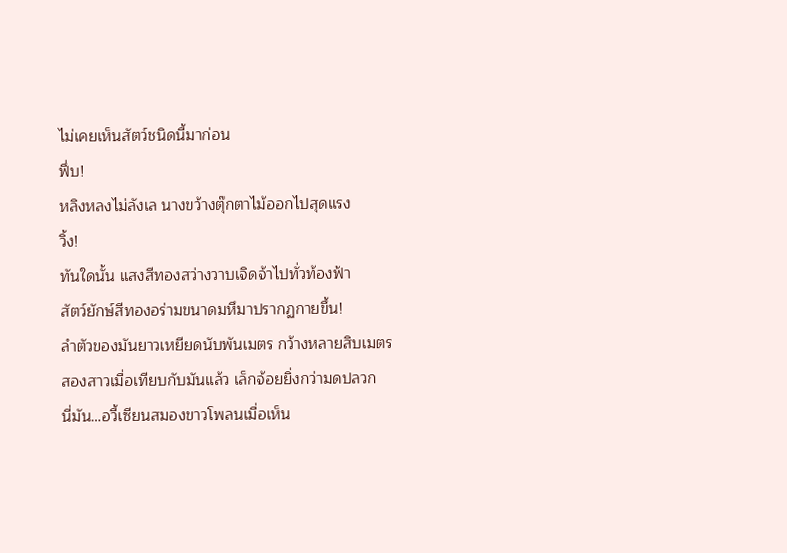ไม่เคยเห็นสัตว์ชนิดนี้มาก่อน
ฟึ่บ!
หลิงหลงไม่ลังเล นางขว้างตุ๊กตาไม้ออกไปสุดแรง
วิ้ง!
ทันใดนั้น แสงสีทองสว่างวาบเจิดจ้าไปทั่วท้องฟ้า
สัตว์ยักษ์สีทองอร่ามขนาดมหึมาปรากฏกายขึ้น!
ลำตัวของมันยาวเหยียดนับพันเมตร กว้างหลายสิบเมตร สองสาวเมื่อเทียบกับมันแล้ว เล็กจ้อยยิ่งกว่ามดปลวก
นี่มัน…อวี้เซียนสมองขาวโพลนเมื่อเห็น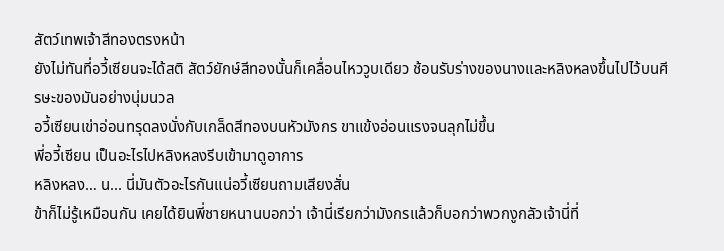สัตว์เทพเจ้าสีทองตรงหน้า
ยังไม่ทันที่อวี้เซียนจะได้สติ สัตว์ยักษ์สีทองนั้นก็เคลื่อนไหววูบเดียว ช้อนรับร่างของนางและหลิงหลงขึ้นไปไว้บนศีรษะของมันอย่างนุ่มนวล
อวี้เซียนเข่าอ่อนทรุดลงนั่งกับเกล็ดสีทองบนหัวมังกร ขาแข้งอ่อนแรงจนลุกไม่ขึ้น
พี่อวี้เซียน เป็นอะไรไปหลิงหลงรีบเข้ามาดูอาการ
หลิงหลง… น... นี่มันตัวอะไรกันแน่อวี้เซียนถามเสียงสั่น
ข้าก็ไม่รู้เหมือนกัน เคยได้ยินพี่ชายหนานบอกว่า เจ้านี่เรียกว่ามังกรแล้วก็บอกว่าพวกงูกลัวเจ้านี่ที่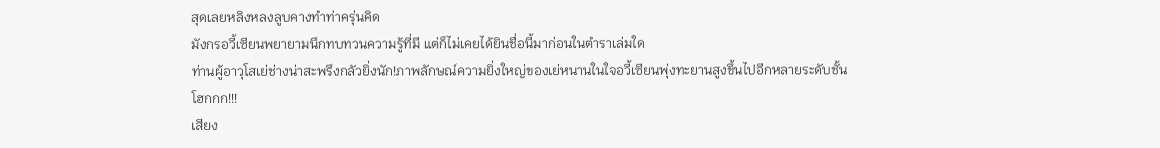สุดเลยหลิงหลงลูบคางทำท่าครุ่นคิด
มังกรอวี้เซียนพยายามนึกทบทวนความรู้ที่มี แต่ก็ไม่เคยได้ยินชื่อนี้มาก่อนในตำราเล่มใด
ท่านผู้อาวุโสเย่ช่างน่าสะพรึงกลัวยิ่งนัก!ภาพลักษณ์ความยิ่งใหญ่ของเย่หนานในใจอวี้เซียนพุ่งทะยานสูงขึ้นไปอีกหลายระดับชั้น
โฮกกก!!!
เสียง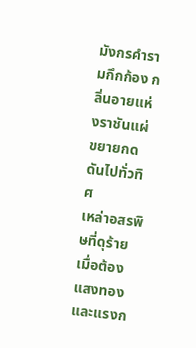มังกรคำรามกึกก้อง กลิ่นอายแห่งราชันแผ่ขยายกดดันไปทั่วทิศ
เหล่าอสรพิษที่ดุร้าย เมื่อต้องแสงทองและแรงก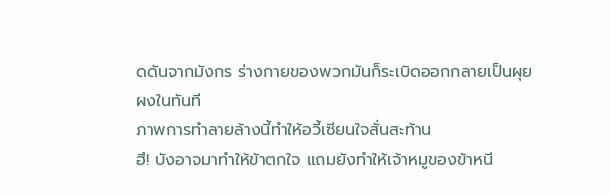ดดันจากมังกร ร่างกายของพวกมันก็ระเบิดออกกลายเป็นผุยผงในทันที
ภาพการทำลายล้างนี้ทำให้อวี้เซียนใจสั่นสะท้าน
ฮึ! บังอาจมาทำให้ข้าตกใจ แถมยังทำให้เจ้าหมูของข้าหนี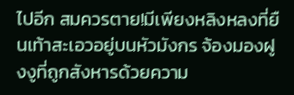ไปอีก สมควรตาย!มีเพียงหลิงหลงที่ยืนเท้าสะเอวอยู่บนหัวมังกร จ้องมองฝูงงูที่ถูกสังหารด้วยความ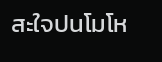สะใจปนโมโห